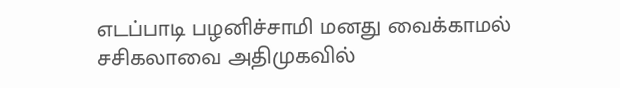எடப்பாடி பழனிச்சாமி மனது வைக்காமல் சசிகலாவை அதிமுகவில்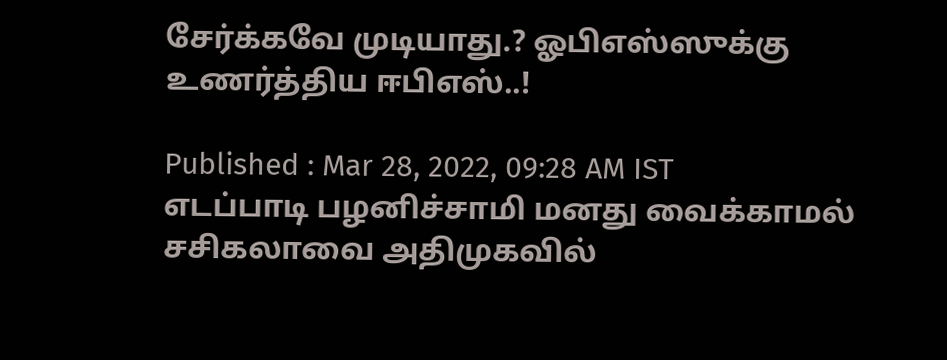சேர்க்கவே முடியாது.? ஓபிஎஸ்ஸுக்கு உணர்த்திய ஈபிஎஸ்..!

Published : Mar 28, 2022, 09:28 AM IST
எடப்பாடி பழனிச்சாமி மனது வைக்காமல் சசிகலாவை அதிமுகவில்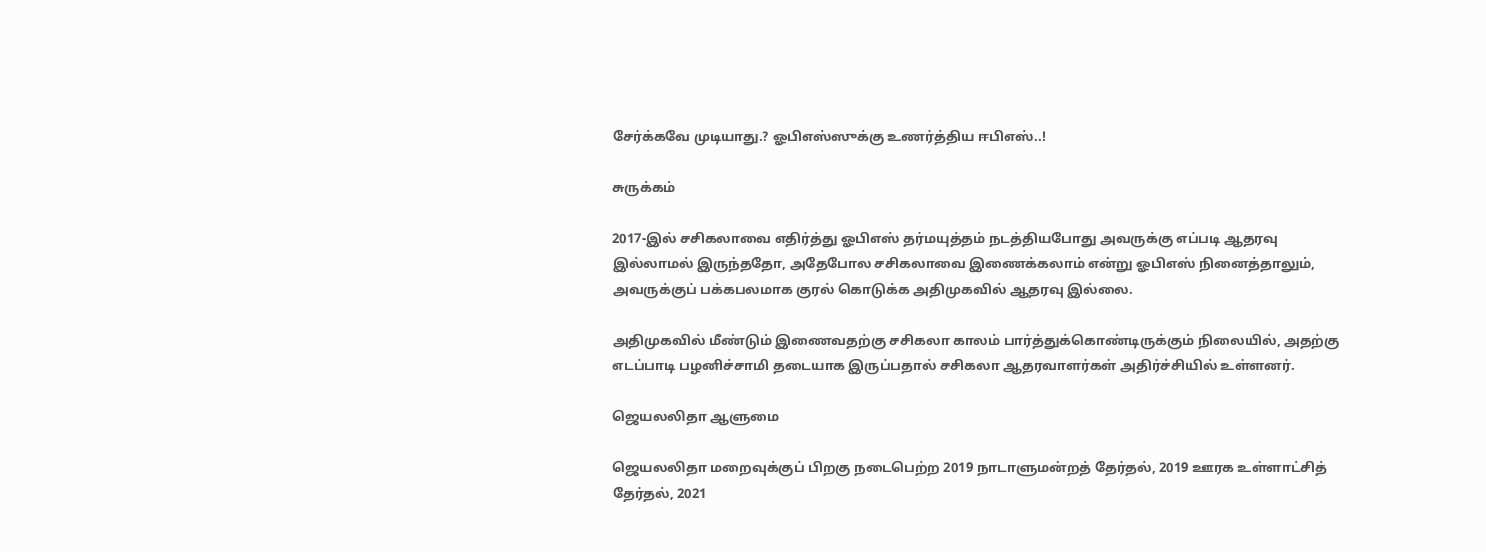சேர்க்கவே முடியாது.? ஓபிஎஸ்ஸுக்கு உணர்த்திய ஈபிஎஸ்..!

சுருக்கம்

2017-இல் சசிகலாவை எதிர்த்து ஓபிஎஸ் தர்மயுத்தம் நடத்தியபோது அவருக்கு எப்படி ஆதரவு இல்லாமல் இருந்ததோ, அதேபோல சசிகலாவை இணைக்கலாம் என்று ஓபிஎஸ் நினைத்தாலும், அவருக்குப் பக்கபலமாக குரல் கொடுக்க அதிமுகவில் ஆதரவு இல்லை.

அதிமுகவில் மீண்டும் இணைவதற்கு சசிகலா காலம் பார்த்துக்கொண்டிருக்கும் நிலையில், அதற்கு எடப்பாடி பழனிச்சாமி தடையாக இருப்பதால் சசிகலா ஆதரவாளர்கள் அதிர்ச்சியில் உள்ளனர்.

ஜெயலலிதா ஆளுமை

ஜெயலலிதா மறைவுக்குப் பிறகு நடைபெற்ற 2019 நாடாளுமன்றத் தேர்தல், 2019 ஊரக உள்ளாட்சித் தேர்தல், 2021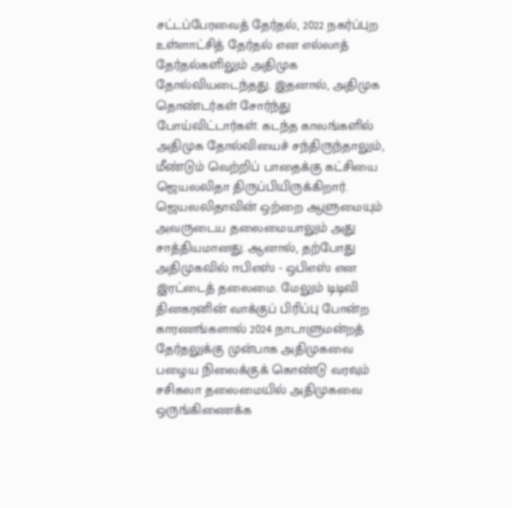சட்டப்பேரவைத் தேர்தல், 2022 நகர்ப்புற உள்ளாட்சித் தேர்தல் என எல்லாத் தேர்தல்களிலும் அதிமுக தோல்வியடைந்தது. இதனால், அதிமுக தொண்டர்கள் சோர்ந்து போய்விட்டார்கள். கடந்த காலங்களில் அதிமுக தோல்வியைச் சந்திருந்தாலும், மீண்டும் வெற்றிப் பாதைக்கு கட்சியை ஜெயலலிதா திருப்பியிருக்கிறார். ஜெயலலிதாவின் ஒற்றை ஆளுமையும் அவருடைய தலைமையாலும் அது சாத்தியமானது. ஆனால், தற்போது அதிமுகவில் ஈபிஎஸ் - ஒபிஎஸ் என இரட்டைத் தலைமை. மேலும் டிடிவி தினகரனின் வாக்குப் பிரிப்பு போன்ற காரணங்களால் 2024 நாடாளுமன்றத் தேர்தலுக்கு முன்பாக அதிமுகவை பழைய நிலைக்குக் கொண்டு வரவும் சசிகலா தலைமையில் அதிமுகவை ஒருங்கிணைக்க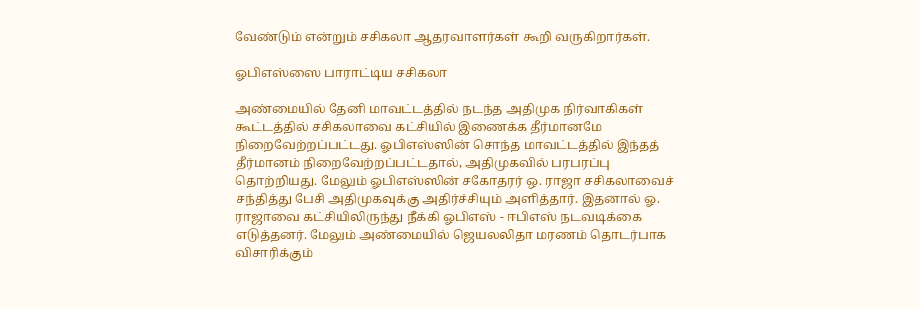வேண்டும் என்றும் சசிகலா ஆதரவாளர்கள் கூறி வருகிறார்கள்.

ஓபிஎஸ்ஸை பாராட்டிய சசிகலா

அண்மையில் தேனி மாவட்டத்தில் நடந்த அதிமுக நிர்வாகிகள் கூட்டத்தில் சசிகலாவை கட்சியில் இணைக்க தீர்மானமே நிறைவேற்றப்பட்டது. ஓபிஎஸ்ஸின் சொந்த மாவட்டத்தில் இந்தத் தீர்மானம் நிறைவேற்றப்பட்டதால், அதிமுகவில் பரபரப்பு தொற்றியது. மேலும் ஓபிஎஸ்ஸின் சகோதரர் ஒ. ராஜா சசிகலாவைச் சந்தித்து பேசி அதிமுகவுக்கு அதிர்ச்சியும் அளித்தார். இதனால் ஓ. ராஜாவை கட்சியிலிருந்து நீக்கி ஓபிஎஸ் - ஈபிஎஸ் நடவடிக்கை எடுத்தனர். மேலும் அண்மையில் ஜெயலலிதா மரணம் தொடர்பாக விசாரிக்கும்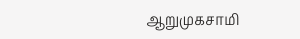ஆறுமுகசாமி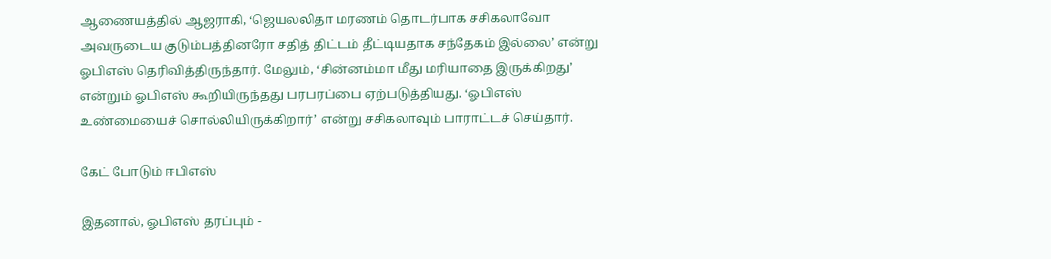ஆணையத்தில் ஆஜராகி, ‘ஜெயலலிதா மரணம் தொடர்பாக சசிகலாவோ அவருடைய குடும்பத்தினரோ சதித் திட்டம் தீட்டியதாக சந்தேகம் இல்லை’ என்று ஓபிஎஸ் தெரிவித்திருந்தார். மேலும், ‘சின்னம்மா மீது மரியாதை இருக்கிறது’ என்றும் ஓபிஎஸ் கூறியிருந்தது பரபரப்பை ஏற்படுத்தியது. ‘ஓபிஎஸ் உண்மையைச் சொல்லியிருக்கிறார்’ என்று சசிகலாவும் பாராட்டச் செய்தார்.

கேட் போடும் ஈபிஎஸ்

இதனால், ஓபிஎஸ் தரப்பும் -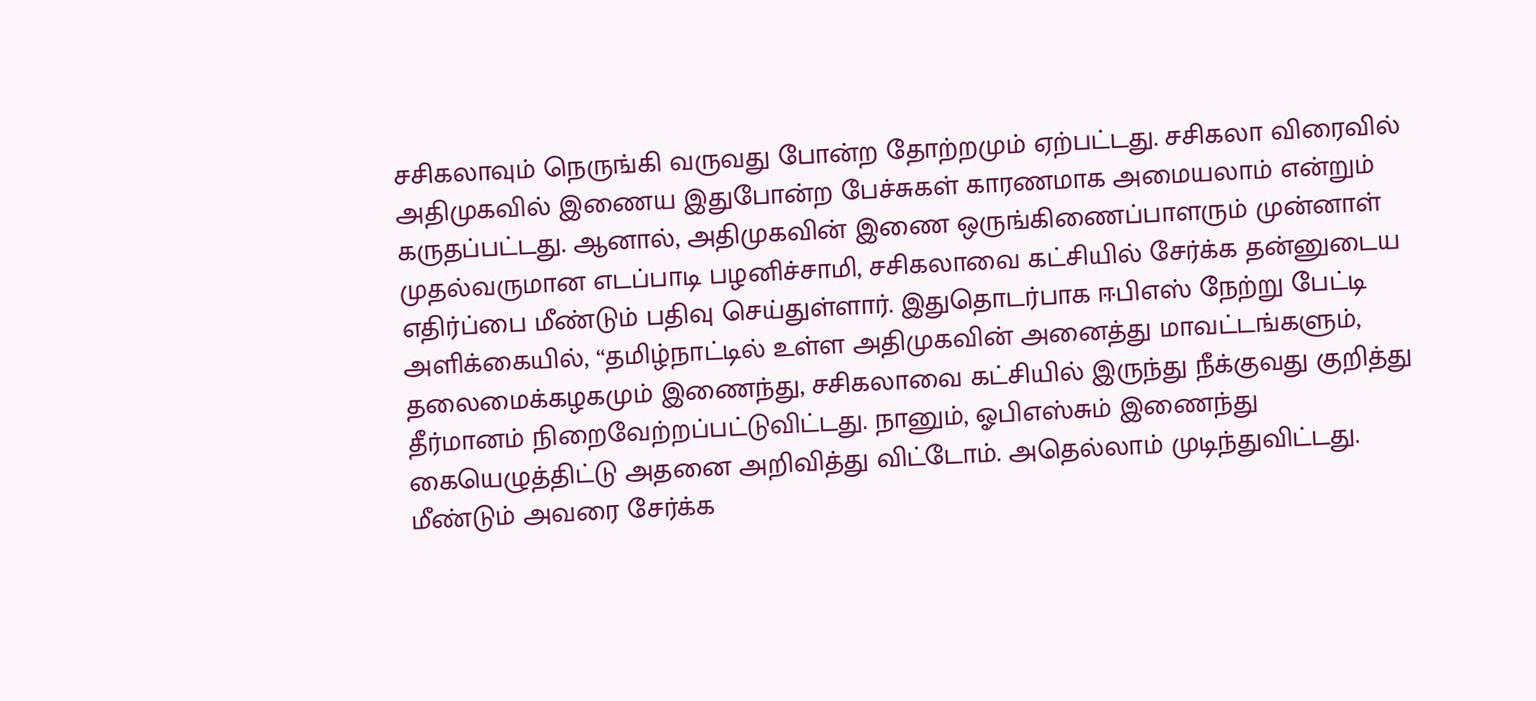சசிகலாவும் நெருங்கி வருவது போன்ற தோற்றமும் ஏற்பட்டது. சசிகலா விரைவில் அதிமுகவில் இணைய இதுபோன்ற பேச்சுகள் காரணமாக அமையலாம் என்றும் கருதப்பட்டது. ஆனால், அதிமுகவின் இணை ஒருங்கிணைப்பாளரும் முன்னாள் முதல்வருமான எடப்பாடி பழனிச்சாமி, சசிகலாவை கட்சியில் சேர்க்க தன்னுடைய எதிர்ப்பை மீண்டும் பதிவு செய்துள்ளார். இதுதொடர்பாக ஈபிஎஸ் நேற்று பேட்டி அளிக்கையில், “தமிழ்நாட்டில் உள்ள அதிமுகவின் அனைத்து மாவட்டங்களும், தலைமைக்கழகமும் இணைந்து, சசிகலாவை கட்சியில் இருந்து நீக்குவது குறித்து தீர்மானம் நிறைவேற்றப்பட்டுவிட்டது. நானும், ஓபிஎஸ்சும் இணைந்து கையெழுத்திட்டு அதனை அறிவித்து விட்டோம். அதெல்லாம் முடிந்துவிட்டது. மீண்டும் அவரை சேர்க்க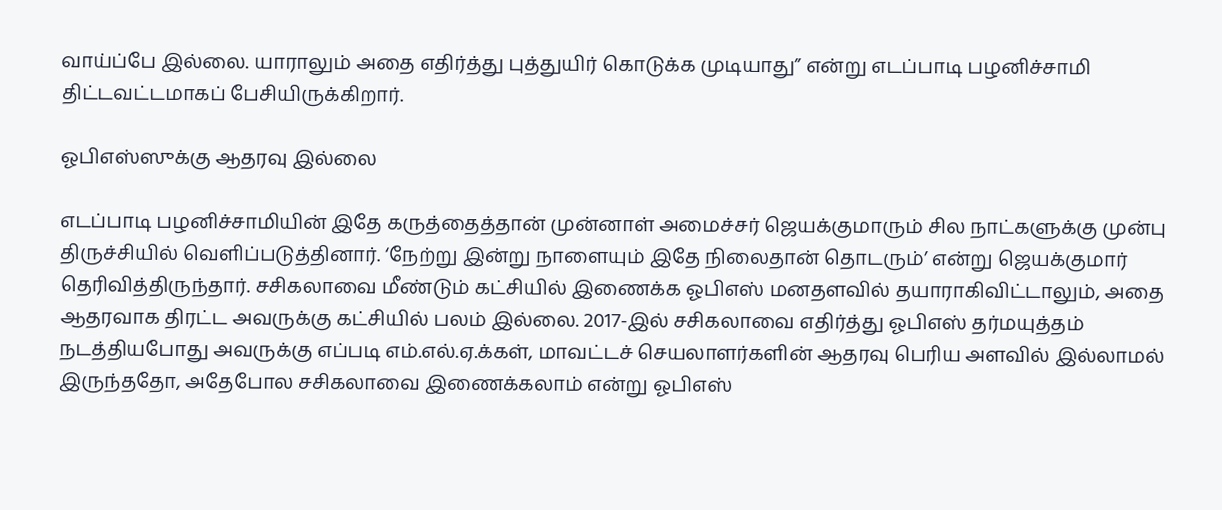வாய்ப்பே இல்லை. யாராலும் அதை எதிர்த்து புத்துயிர் கொடுக்க முடியாது” என்று எடப்பாடி பழனிச்சாமி திட்டவட்டமாகப் பேசியிருக்கிறார்.

ஓபிஎஸ்ஸுக்கு ஆதரவு இல்லை

எடப்பாடி பழனிச்சாமியின் இதே கருத்தைத்தான் முன்னாள் அமைச்சர் ஜெயக்குமாரும் சில நாட்களுக்கு முன்பு திருச்சியில் வெளிப்படுத்தினார். ‘நேற்று இன்று நாளையும் இதே நிலைதான் தொடரும்’ என்று ஜெயக்குமார் தெரிவித்திருந்தார். சசிகலாவை மீண்டும் கட்சியில் இணைக்க ஓபிஎஸ் மனதளவில் தயாராகிவிட்டாலும், அதை ஆதரவாக திரட்ட அவருக்கு கட்சியில் பலம் இல்லை. 2017-இல் சசிகலாவை எதிர்த்து ஓபிஎஸ் தர்மயுத்தம் நடத்தியபோது அவருக்கு எப்படி எம்.எல்.ஏ.க்கள், மாவட்டச் செயலாளர்களின் ஆதரவு பெரிய அளவில் இல்லாமல் இருந்ததோ, அதேபோல சசிகலாவை இணைக்கலாம் என்று ஓபிஎஸ்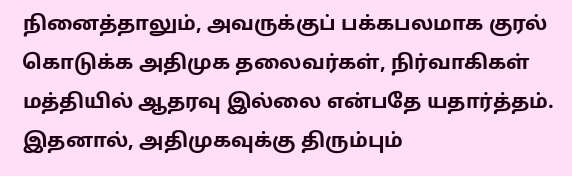நினைத்தாலும், அவருக்குப் பக்கபலமாக குரல் கொடுக்க அதிமுக தலைவர்கள், நிர்வாகிகள் மத்தியில் ஆதரவு இல்லை என்பதே யதார்த்தம். இதனால், அதிமுகவுக்கு திரும்பும்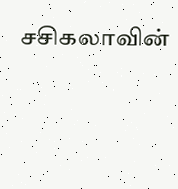சசிகலாவின்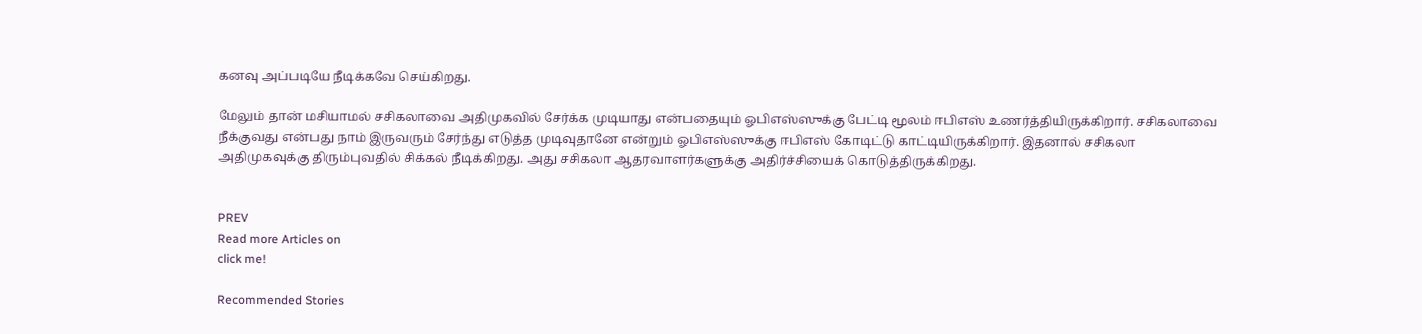கனவு அப்படியே நீடிக்கவே செய்கிறது.

மேலும் தான் மசியாமல் சசிகலாவை அதிமுகவில் சேர்க்க முடியாது என்பதையும் ஓபிஎஸ்ஸுக்கு பேட்டி மூலம் ஈபிஎஸ் உணர்த்தியிருக்கிறார். சசிகலாவை நீக்குவது என்பது நாம் இருவரும் சேர்ந்து எடுத்த முடிவுதானே என்றும் ஓபிஎஸ்ஸுக்கு ஈபிஎஸ் கோடிட்டு காட்டியிருக்கிறார். இதனால் சசிகலா அதிமுகவுக்கு திரும்புவதில் சிக்கல் நீடிக்கிறது. அது சசிகலா ஆதரவாளர்களுக்கு அதிர்ச்சியைக் கொடுத்திருக்கிறது.


PREV
Read more Articles on
click me!

Recommended Stories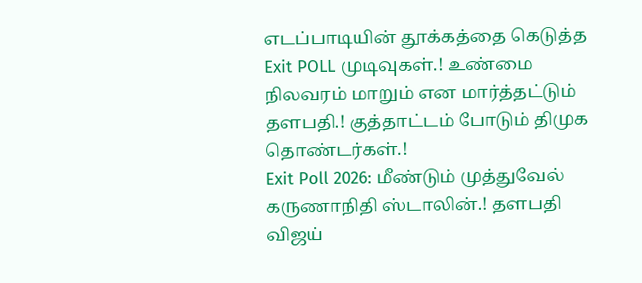எடப்பாடியின் தூக்கத்தை கெடுத்த Exit POLL முடிவுகள்.! உண்மை நிலவரம் மாறும் என மார்த்தட்டும் தளபதி.! குத்தாட்டம் போடும் திமுக தொண்டர்கள்.!
Exit Poll 2026: மீண்டும் முத்துவேல் கருணாநிதி ஸ்டாலின்.! தளபதி விஜய்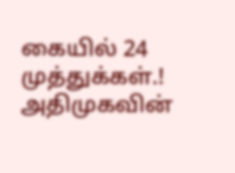கையில் 24 முத்துக்கள்.! அதிமுகவின்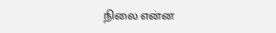நிலை என்ன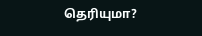தெரியுமா?